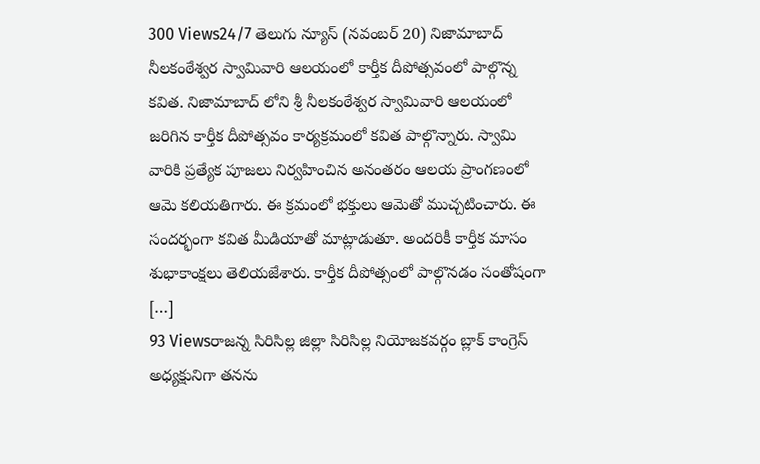300 Views24/7 తెలుగు న్యూస్ (నవంబర్ 20) నిజామాబాద్ నీలకంఠేశ్వర స్వామివారి ఆలయంలో కార్తీక దీపోత్సవంలో పాల్గొన్న కవిత. నిజామాబాద్ లోని శ్రీ నీలకంఠేశ్వర స్వామివారి ఆలయంలో జరిగిన కార్తీక దీపోత్సవం కార్యక్రమంలో కవిత పాల్గొన్నారు. స్వామి వారికి ప్రత్యేక పూజలు నిర్వహించిన అనంతరం ఆలయ ప్రాంగణంలో ఆమె కలియతిగారు. ఈ క్రమంలో భక్తులు ఆమెతో ముచ్చటించారు. ఈ సందర్భంగా కవిత మీడియాతో మాట్లాడుతూ. అందరికీ కార్తీక మాసం శుభాకాంక్షలు తెలియజేశారు. కార్తీక దీపోత్సంలో పాల్గొనడం సంతోషంగా […]
93 Viewsరాజన్న సిరిసిల్ల జిల్లా సిరిసిల్ల నియోజకవర్గం బ్లాక్ కాంగ్రెస్ అధ్యక్షునిగా తనను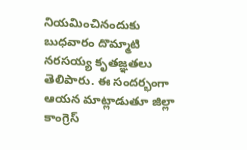నియమించినందుకు బుధవారం దొమ్మాటి నరసయ్య కృతజ్ఞతలు తెలిపారు. ఈ సందర్భంగా ఆయన మాట్లాడుతూ జిల్లా కాంగ్రెస్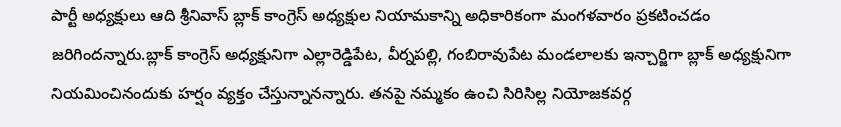పార్టీ అధ్యక్షులు ఆది శ్రీనివాస్ బ్లాక్ కాంగ్రెస్ అధ్యక్షుల నియామకాన్ని అధికారికంగా మంగళవారం ప్రకటించడం జరిగిందన్నారు.బ్లాక్ కాంగ్రెస్ అధ్యక్షునిగా ఎల్లారెడ్డిపేట, వీర్నపల్లి, గంబిరావుపేట మండలాలకు ఇన్చార్జిగా బ్లాక్ అధ్యక్షునిగా నియమించినందుకు హర్షం వ్యక్తం చేస్తున్నానన్నారు. తనపై నమ్మకం ఉంచి సిరిసిల్ల నియోజకవర్గ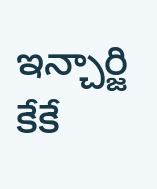ఇన్చార్జి కేకే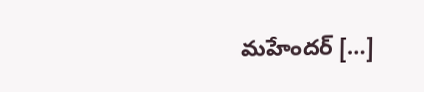మహేందర్ […]